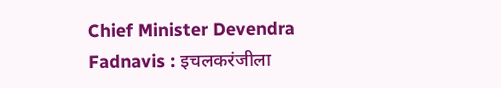Chief Minister Devendra Fadnavis : इचलकरंजीला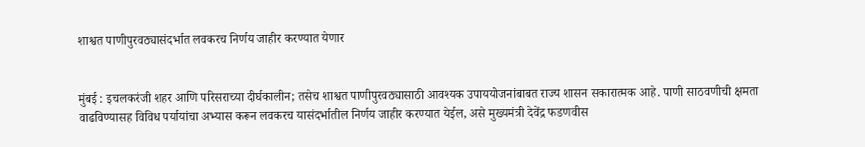शाश्वत पाणीपुरवठ्यासंदर्भात लवकरच निर्णय जाहीर करण्यात येणार


मुंबई : इचलकरंजी शहर आणि परिसराच्या दीर्घकालीन; तसेच शाश्वत पाणीपुरवठ्यासाठी आवश्यक उपाययोजनांबाबत राज्य शासन सकारात्मक आहे. पाणी साठवणीची क्षमता वाढविण्यासह विविध पर्यायांचा अभ्यास करून लवकरच यासंदर्भातील निर्णय जाहीर करण्यात येईल, असे मुख्यमंत्री देवेंद्र फडणवीस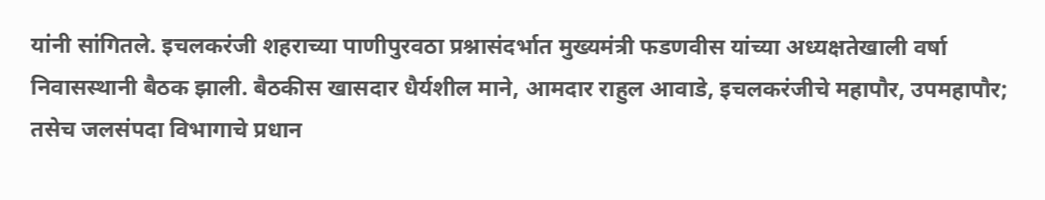यांनी सांगितले. इचलकरंजी शहराच्या पाणीपुरवठा प्रश्नासंदर्भात मुख्यमंत्री फडणवीस यांच्या अध्यक्षतेखाली वर्षा निवासस्थानी बैठक झाली. बैठकीस खासदार धैर्यशील माने, आमदार राहुल आवाडे, इचलकरंजीचे महापौर, उपमहापौर; तसेच जलसंपदा विभागाचे प्रधान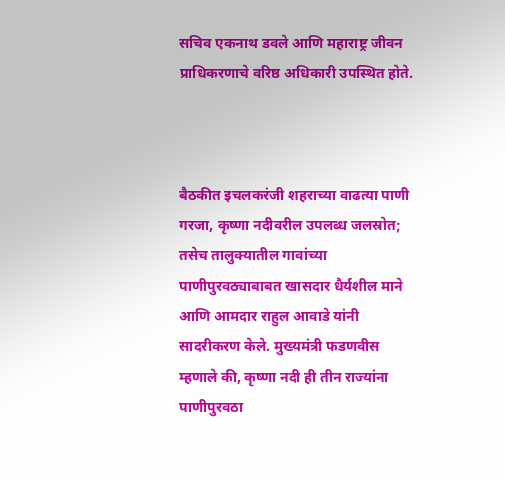सचिव एकनाथ डवले आणि महाराष्ट्र जीवन प्राधिकरणाचे वरिष्ठ अधिकारी उपस्थित होते.



बैठकीत इचलकरंजी शहराच्या वाढत्या पाणी गरजा, कृष्णा नदीवरील उपलब्ध जलस्रोत; तसेच तालुक्यातील गावांच्या पाणीपुरवठ्याबाबत खासदार धैर्यशील माने आणि आमदार राहुल आवाडे यांनी सादरीकरण केले. मुख्यमंत्री फडणवीस म्हणाले की, कृष्णा नदी ही तीन राज्यांना पाणीपुरवठा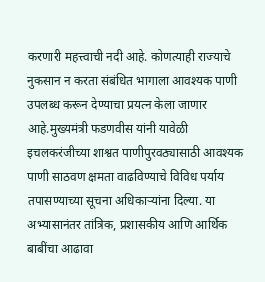करणारी महत्त्वाची नदी आहे. कोणत्याही राज्याचे नुकसान न करता संबंधित भागाला आवश्यक पाणी उपलब्ध करून देण्याचा प्रयत्न केला जाणार आहे.मुख्यमंत्री फडणवीस यांनी यावेळी इचलकरंजीच्या शाश्वत पाणीपुरवठ्यासाठी आवश्यक पाणी साठवण क्षमता वाढविण्याचे विविध पर्याय तपासण्याच्या सूचना अधिकाऱ्यांना दिल्या. या अभ्यासानंतर तांत्रिक, प्रशासकीय आणि आर्थिक बाबींचा आढावा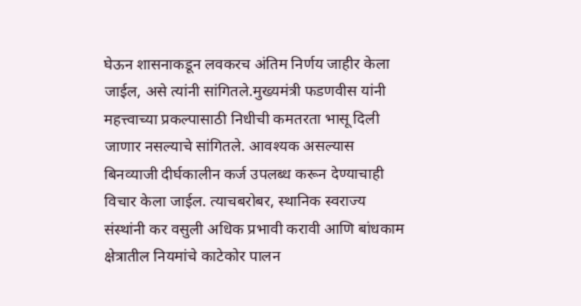घेऊन शासनाकडून लवकरच अंतिम निर्णय जाहीर केला जाईल, असे त्यांनी सांगितले.मुख्यमंत्री फडणवीस यांनी  महत्त्वाच्या प्रकल्पासाठी निधीची कमतरता भासू दिली जाणार नसल्याचे सांगितले. आवश्यक असल्यास बिनव्याजी दीर्घकालीन कर्ज उपलब्ध करून देण्याचाही विचार केला जाईल. त्याचबरोबर, स्थानिक स्वराज्य संस्थांनी कर वसुली अधिक प्रभावी करावी आणि बांधकाम क्षेत्रातील नियमांचे काटेकोर पालन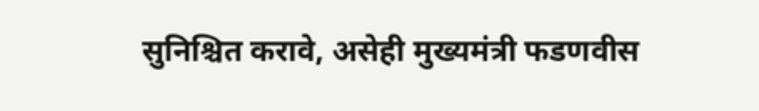सुनिश्चित करावे, असेही मुख्यमंत्री फडणवीस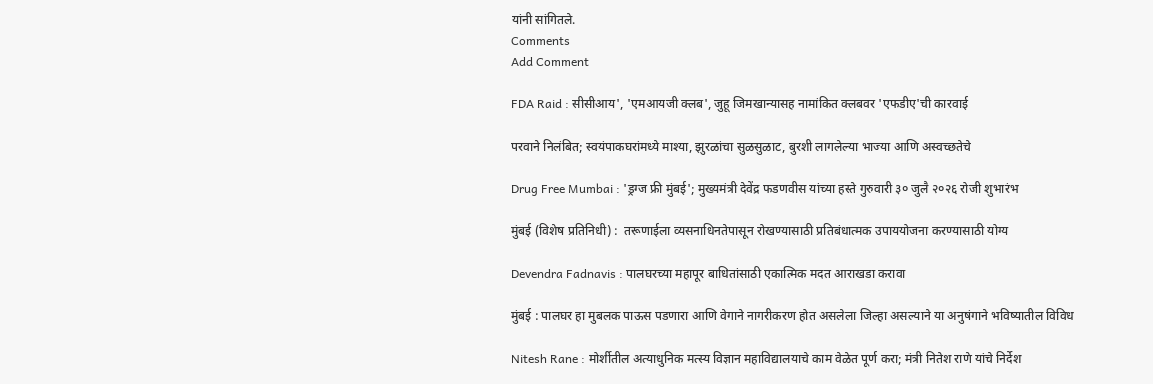यांनी सांगितले.
Comments
Add Comment

FDA Raid : सीसीआय', 'एमआयजी क्लब', जुहू जिमखान्यासह नामांकित क्लबवर 'एफडीए'ची कारवाई

परवाने निलंबित; स्वयंपाकघरांमध्ये माश्या, झुरळांचा सुळसुळाट, बुरशी लागलेल्या भाज्या आणि अस्वच्छतेचे

Drug Free Mumbai : 'ड्रग्ज फ्री मुंबई'; मुख्यमंत्री देवेंद्र फडणवीस यांच्या हस्ते गुरुवारी ३० जुलै २०२६ रोजी शुभारंभ

मुंबई (विशेष प्रतिनिधी) :  तरूणाईला व्यसनाधिनतेपासून रोखण्यासाठी प्रतिबंधात्मक उपाययोजना करण्यासाठी योग्य

Devendra Fadnavis : पालघरच्या महापूर बाधितांसाठी एकात्मिक मदत आराखडा करावा

मुंबई : पालघर हा मुबलक पाऊस पडणारा आणि वेगाने नागरीकरण होत असलेला जिल्हा असल्याने या अनुषंगाने भविष्यातील विविध

Nitesh Rane : मोर्शीतील अत्याधुनिक मत्स्य विज्ञान महाविद्यालयाचे काम वेळेत पूर्ण करा; मंत्री नितेश राणे यांचे निर्देश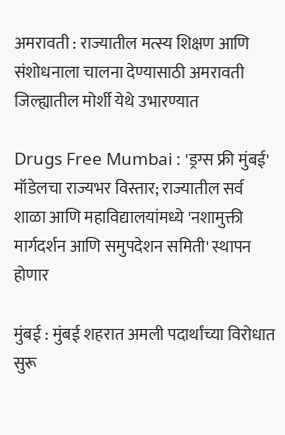अमरावती : राज्यातील मत्स्य शिक्षण आणि संशोधनाला चालना देण्यासाठी अमरावती जिल्ह्यातील मोर्शी येथे उभारण्यात

Drugs Free Mumbai : 'ड्रग्स फ्री मुंबई' मॉडेलचा राज्यभर विस्तार; राज्यातील सर्व शाळा आणि महाविद्यालयांमध्ये 'नशामुक्ती मार्गदर्शन आणि समुपदेशन समिती' स्थापन होणार

मुंबई : मुंबई शहरात अमली पदार्थांच्या विरोधात सुरू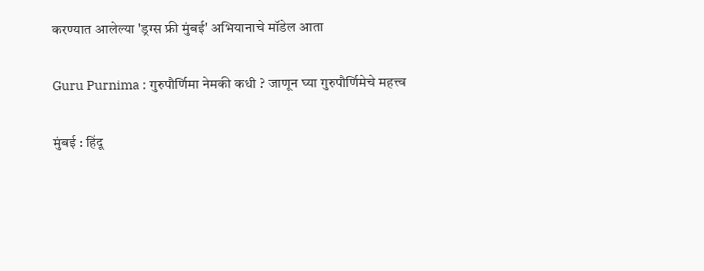करण्यात आलेल्या 'ड्रग्स फ्री मुंबई' अभियानाचे मॉडेल आता

Guru Purnima : गुरुपौर्णिमा नेमकी कधी ? जाणून घ्या गुरुपौर्णिमेचे महत्त्व

मुंबई : हिंदू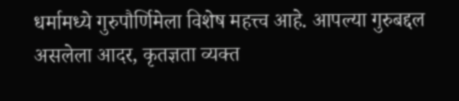धर्मामध्ये गुरुपौर्णिमेला विशेष महत्त्व आहे. आपल्या गुरुबद्दल असलेला आदर, कृतज्ञता व्यक्त